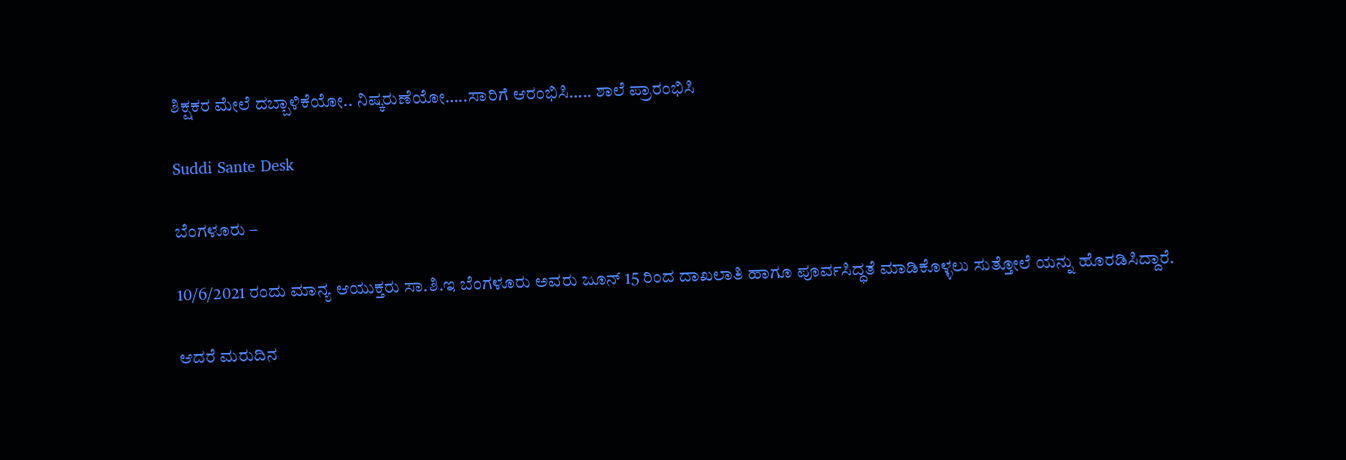ಶಿಕ್ಷಕರ ಮೇಲೆ ದಬ್ಬಾಳಿಕೆಯೋ.. ನಿಷ್ಕರುಣೆಯೋ…..ಸಾರಿಗೆ ಆರಂಭಿಸಿ….. ಶಾಲೆ ಪ್ರಾರಂಭಿಸಿ

Suddi Sante Desk

ಬೆಂಗಳೂರು –

10/6/2021 ರಂದು ಮಾನ್ಯ ಆಯುಕ್ತರು ಸಾ.ಶಿ.ಇ ಬೆಂಗಳೂರು ಅವರು ಜೂನ್ 15 ರಿಂದ ದಾಖಲಾತಿ ಹಾಗೂ ಪೂರ್ವಸಿದ್ಧತೆ ಮಾಡಿಕೊಳ್ಳಲು ಸುತ್ತೋಲೆ ಯನ್ನು ಹೊರಡಿಸಿದ್ದಾರೆ.

ಆದರೆ ಮರುದಿನ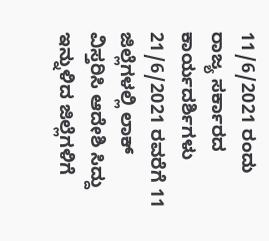11/6/2021 ರಂದು ರಾಜ್ಯ ಸರ್ಕಾರದ ಕಾರ್ಯದರ್ಶಿಗಳು 21/6/2021 ರವರೆಗೆ 11 ಜಿಲ್ಲೆಗಳಲ್ಲಿ ಲಾಕ್ ವಿಸ್ತರಿಸಿ ಆದೇಶಿ ಸಿದ್ದು ಇನ್ನುಳಿದ ಜಿಲ್ಲೆಗಳಿಗೆ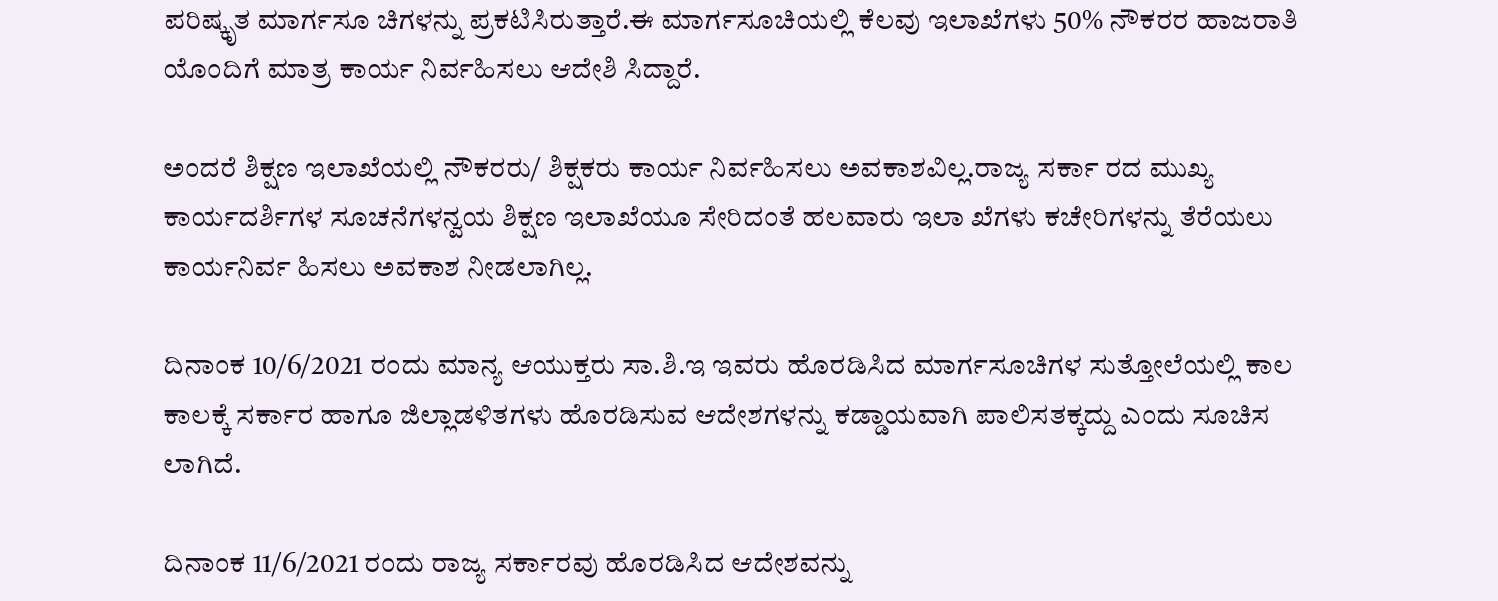ಪರಿಷ್ಕೃತ ಮಾರ್ಗಸೂ ಚಿಗಳನ್ನು ಪ್ರಕಟಿಸಿರುತ್ತಾರೆ.ಈ ಮಾರ್ಗಸೂಚಿಯಲ್ಲಿ ಕೆಲವು ಇಲಾಖೆಗಳು 50% ನೌಕರರ ಹಾಜರಾತಿ ಯೊಂದಿಗೆ ಮಾತ್ರ ಕಾರ್ಯ ನಿರ್ವಹಿಸಲು ಆದೇಶಿ ಸಿದ್ದಾರೆ.

ಅಂದರೆ ಶಿಕ್ಷಣ ಇಲಾಖೆಯಲ್ಲಿ ನೌಕರರು/ ಶಿಕ್ಷಕರು ಕಾರ್ಯ ನಿರ್ವಹಿಸಲು ಅವಕಾಶವಿಲ್ಲ.ರಾಜ್ಯ ಸರ್ಕಾ ರದ ಮುಖ್ಯ ಕಾರ್ಯದರ್ಶಿಗಳ ಸೂಚನೆಗಳನ್ವಯ ಶಿಕ್ಷಣ ಇಲಾಖೆಯೂ ಸೇರಿದಂತೆ ಹಲವಾರು ಇಲಾ ಖೆಗಳು ಕಚೇರಿಗಳನ್ನು ತೆರೆಯಲು ಕಾರ್ಯನಿರ್ವ ಹಿಸಲು ಅವಕಾಶ ನೀಡಲಾಗಿಲ್ಲ.

ದಿನಾಂಕ 10/6/2021 ರಂದು ಮಾನ್ಯ ಆಯುಕ್ತರು ಸಾ.ಶಿ.ಇ ಇವರು ಹೊರಡಿಸಿದ ಮಾರ್ಗಸೂಚಿಗಳ ಸುತ್ತೋಲೆಯಲ್ಲಿ ಕಾಲ ಕಾಲಕ್ಕೆ ಸರ್ಕಾರ ಹಾಗೂ ಜಿಲ್ಲಾಡಳಿತಗಳು ಹೊರಡಿಸುವ ಆದೇಶಗಳನ್ನು ಕಡ್ಡಾಯವಾಗಿ ಪಾಲಿಸತಕ್ಕದ್ದು ಎಂದು ಸೂಚಿಸ ಲಾಗಿದೆ.

ದಿನಾಂಕ 11/6/2021 ರಂದು ರಾಜ್ಯ ಸರ್ಕಾರವು ಹೊರಡಿಸಿದ ಆದೇಶವನ್ನು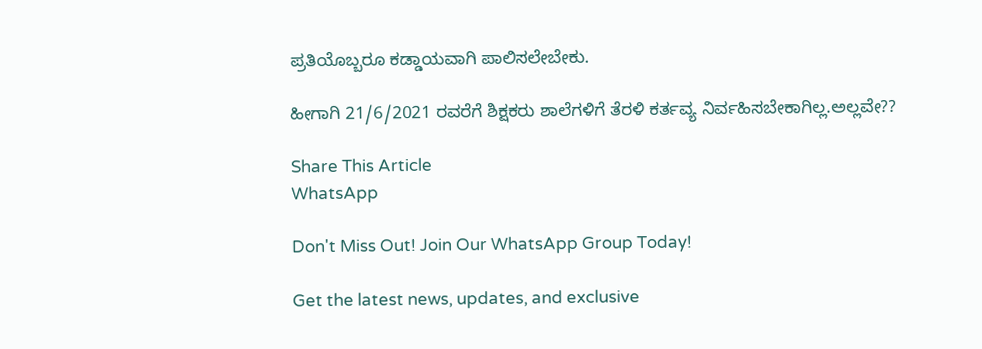ಪ್ರತಿಯೊಬ್ಬರೂ ಕಡ್ಡಾಯವಾಗಿ ಪಾಲಿಸಲೇಬೇಕು.

ಹೀಗಾಗಿ 21/6/2021 ರವರೆಗೆ ಶಿಕ್ಷಕರು ಶಾಲೆಗಳಿಗೆ ತೆರಳಿ ಕರ್ತವ್ಯ ನಿರ್ವಹಿಸಬೇಕಾಗಿಲ್ಲ.ಅಲ್ಲವೇ??

Share This Article
WhatsApp

Don't Miss Out! Join Our WhatsApp Group Today!

Get the latest news, updates, and exclusive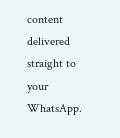content delivered straight to your WhatsApp.